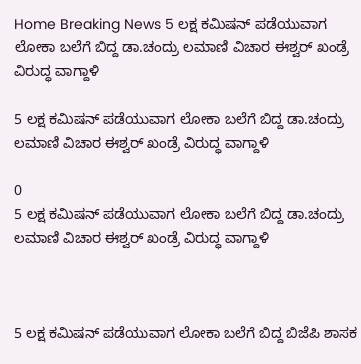Home Breaking News 5 ಲಕ್ಷ ಕಮಿಷನ್ ಪಡೆಯುವಾಗ ಲೋಕಾ ಬಲೆಗೆ ಬಿದ್ದ ಡಾ.ಚಂದ್ರು ಲಮಾಣಿ ವಿಚಾರ ಈಶ್ವರ್ ಖಂಡ್ರೆ ವಿರುದ್ಧ ವಾಗ್ದಾಳಿ

5 ಲಕ್ಷ ಕಮಿಷನ್ ಪಡೆಯುವಾಗ ಲೋಕಾ ಬಲೆಗೆ ಬಿದ್ದ ಡಾ.ಚಂದ್ರು ಲಮಾಣಿ ವಿಚಾರ ಈಶ್ವರ್ ಖಂಡ್ರೆ ವಿರುದ್ಧ ವಾಗ್ದಾಳಿ

0
5 ಲಕ್ಷ ಕಮಿಷನ್ ಪಡೆಯುವಾಗ ಲೋಕಾ ಬಲೆಗೆ ಬಿದ್ದ ಡಾ.ಚಂದ್ರು ಲಮಾಣಿ ವಿಚಾರ ಈಶ್ವರ್ ಖಂಡ್ರೆ ವಿರುದ್ಧ ವಾಗ್ದಾಳಿ



5 ಲಕ್ಷ ಕಮಿಷನ್ ಪಡೆಯುವಾಗ ಲೋಕಾ ಬಲೆಗೆ ಬಿದ್ದ ಬಿಜೆಪಿ ಶಾಸಕ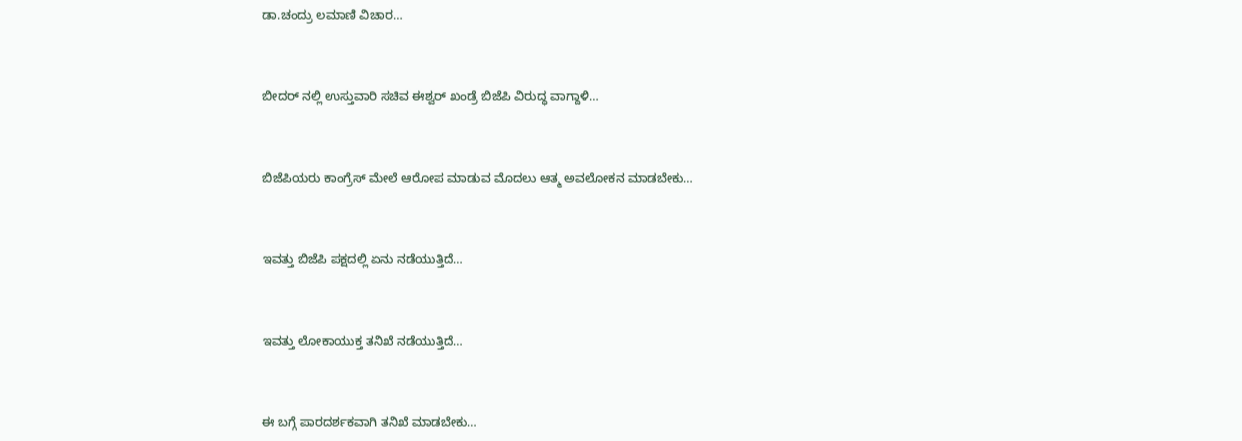ಡಾ.ಚಂದ್ರು ಲಮಾಣಿ ವಿಚಾರ…



ಬೀದರ್ ನಲ್ಲಿ ಉಸ್ತುವಾರಿ ಸಚಿವ ಈಶ್ವರ್ ಖಂಡ್ರೆ ಬಿಜೆಪಿ ವಿರುದ್ಧ ವಾಗ್ದಾಳಿ…



ಬಿಜೆಪಿಯರು ಕಾಂಗ್ರೆಸ್ ಮೇಲೆ ಆರೋಪ ಮಾಡುವ ಮೊದಲು ಆತ್ಮ ಅವಲೋಕನ ಮಾಡಬೇಕು…



ಇವತ್ತು ಬಿಜೆಪಿ ಪಕ್ಷದಲ್ಲಿ ಏ‌ನು ನಡೆಯುತ್ತಿದೆ…



ಇವತ್ತು ಲೋಕಾಯುಕ್ತ ತನಿಖೆ ನಡೆಯುತ್ತಿದೆ…



ಈ ಬಗ್ಗೆ ಪಾರದರ್ಶಕವಾಗಿ ತನಿಖೆ ಮಾಡಬೇಕು…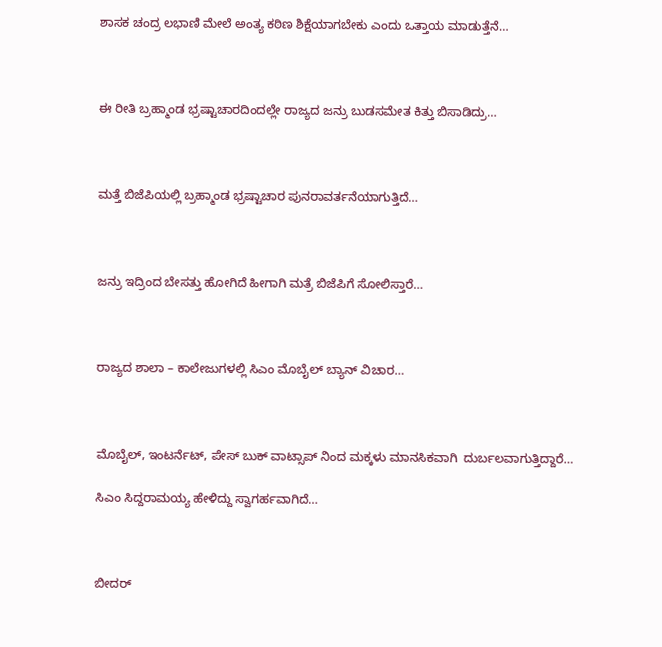ಶಾಸಕ ಚಂದ್ರ ಲಭಾಣಿ ಮೇಲೆ ಅಂತ್ಯ ಕಠಿಣ ಶಿಕ್ಷೆಯಾಗಬೇಕು ಎಂದು ಒತ್ತಾಯ‌ ಮಾಡುತ್ತೆನೆ…



ಈ ರೀತಿ ಬ್ರಹ್ಮಾಂಡ ಭ್ರಷ್ಟಾಚಾರದಿಂದಲ್ಲೇ ರಾಜ್ಯದ ಜನ್ರು ಬುಡಸಮೇತ‌ ಕಿತ್ತು ಬಿಸಾಡಿದ್ರು…



ಮತ್ತೆ ಬಿಜೆಪಿಯಲ್ಲಿ ಬ್ರಹ್ಮಾಂಡ ಭ್ರಷ್ಟಾಚಾರ ಪುನರಾವರ್ತನೆಯಾಗುತ್ತಿದೆ…



ಜನ್ರು ಇದ್ರಿಂದ ಬೇಸತ್ತು ಹೋಗಿದೆ ಹೀಗಾಗಿ ಮತ್ರೆ ಬಿಜೆಪಿಗೆ ಸೋಲಿಸ್ತಾರೆ…



ರಾಜ್ಯದ ಶಾಲಾ – ಕಾಲೇಜು‌‌ಗಳಲ್ಲಿ ಸಿಎಂ ಮೊಬೈಲ್ ಬ್ಯಾನ್ ವಿಚಾರ…



ಮೊಬೈಲ್, ಇಂಟರ್ನೆಟ್, ಪೇಸ್ ಬುಕ್ ವಾಟ್ಸಾಪ್ ನಿಂದ ಮಕ್ಕಳು ಮಾನಸಿಕವಾಗಿ  ದುರ್ಬಲವಾಗುತ್ತಿದ್ದಾರೆ…

ಸಿಎಂ ಸಿದ್ದರಾಮಯ್ಯ ಹೇಳಿದ್ದು ಸ್ವಾಗರ್ಹವಾಗಿದೆ…



ಬೀದರ್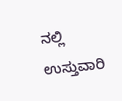ನಲ್ಲಿ ಉಸ್ತುವಾರಿ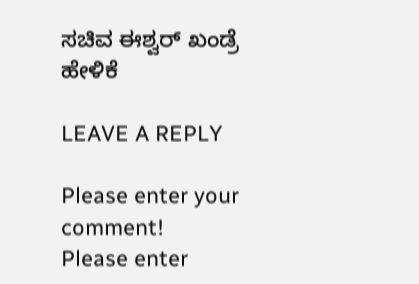ಸಚಿವ ಈಶ್ವರ್ ಖಂಡ್ರೆ ಹೇಳಿಕೆ

LEAVE A REPLY

Please enter your comment!
Please enter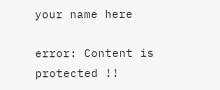your name here

error: Content is protected !!